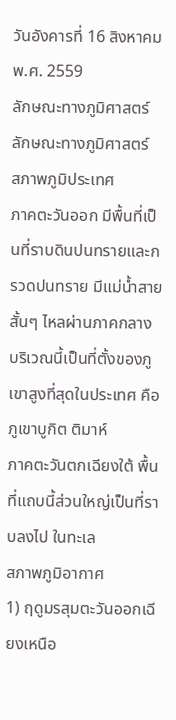วันอังคารที่ 16 สิงหาคม พ.ศ. 2559
ลักษณะทางภูมิศาสตร์
ลักษณะทางภูมิศาสตร์
สภาพภูมิประเทศ
ภาคตะวันออก มีพื้นที่เป็นที่ราบดินปนทรายและกรวดปนทราย มีแม่น้ำสายสั้นๆ ไหลผ่านภาคกลาง บริเวณนี้เป็นที่ตั้งของภูเขาสูงที่สุดในประเทศ คือ ภูเขาบูกิต ติมาห์
ภาคตะวันตกเฉียงใต้ พื้นที่แถบนี้ส่วนใหญ่เป็นที่ราบลงไป ในทะเล
สภาพภูมิอากาศ
1) ฤดูมรสุมตะวันออกเฉียงเหนือ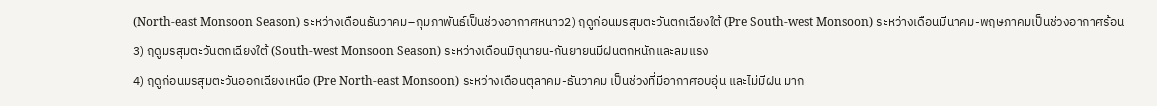(North-east Monsoon Season) ระหว่างเดือนธันวาคม–กุมภาพันธ์เป็นช่วงอากาศหนาว2) ฤดูก่อนมรสุมตะวันตกเฉียงใต้ (Pre South-west Monsoon) ระหว่างเดือนมีนาคม-พฤษภาคมเป็นช่วงอากาศร้อน
3) ฤดูมรสุมตะวันตกเฉียงใต้ (South-west Monsoon Season) ระหว่างเดือนมิถุนายน-กันยายนมีฝนตกหนักและลมแรง
4) ฤดูก่อนมรสุมตะวันออกเฉียงเหนือ (Pre North-east Monsoon) ระหว่างเดือนตุลาคม-ธันวาคม เป็นช่วงที่มีอากาศอบอุ่น และไม่มีฝน มาก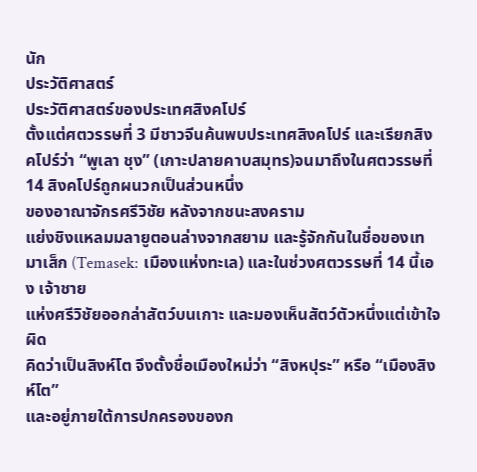นัก
ประวัติศาสตร์
ประวัติศาสตร์ของประเทศสิงคโปร์
ตั้งแต่ศตวรรษที่ 3 มีชาวจีนค้นพบประเทศสิงคโปร์ และเรียกสิงคโปร์ว่า “พูเลา ชุง” (เกาะปลายคาบสมุทร)จนมาถึงในศตวรรษที่ 14 สิงคโปร์ถูกผนวกเป็นส่วนหนึ่ง
ของอาณาจักรศรีวิชัย หลังจากชนะสงคราม
แย่งชิงแหลมมลายูตอนล่างจากสยาม และรู้จักกันในชื่อของเทมาเส็ก (Temasek: เมืองแห่งทะเล) และในช่วงศตวรรษที่ 14 นี้เอง เจ้าชาย
แห่งศรีวิชัยออกล่าสัตว์บนเกาะ และมองเห็นสัตว์ตัวหนึ่งแต่เข้าใจผิด
คิดว่าเป็นสิงห์โต จึงตั้งชื่อเมืองใหม่ว่า “สิงหปุระ” หรือ “เมืองสิงห์โต”
และอยู่ภายใต้การปกครองของก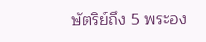ษัตริย์ถึง 5 พระอง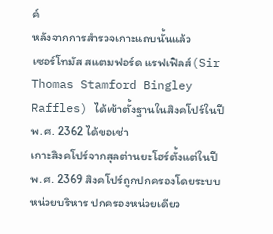ค์
หลังจากการสำรวจเกาะแถบนั้นแล้ว
เซอร์โทมัส สแตมฟอร์ด แรฟเฟิลส์(Sir Thomas Stamford Bingley
Raffles) ได้เข้าตั้งฐานในสิงคโปร์ในปีพ.ศ. 2362 ได้ขอเช่า
เกาะสิงคโปร์จากสุลต่านยะโฮร์ตั้งแต่ในปีพ.ศ. 2369 สิงคโปร์ถูกปกครองโดยระบบหน่วยบริหาร ปกครองหน่วยเดียว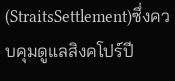(StraitsSettlement)ซึ่งควบคุมดูแลสิงคโปร์ปี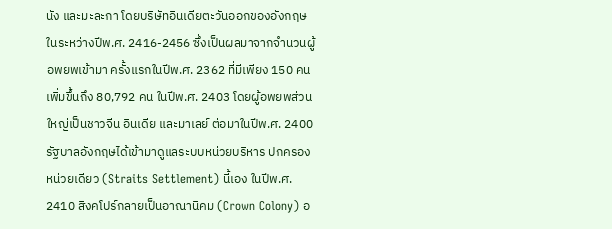นัง และมะละกา โดยบริษัทอินเดียตะวันออกของอังกฤษ ในระหว่างปีพ.ศ. 2416-2456 ซึ่งเป็นผลมาจากจำนวนผู้อพยพเข้ามา ครั้งแรกในปีพ.ศ. 2362 ที่มีเพียง 150 คน เพิ่มขึ้นถึง 80,792 คน ในปีพ.ศ. 2403 โดยผู้อพยพส่วนใหญ่เป็นชาวจีน อินเดีย และมาเลย์ ต่อมาในปีพ.ศ. 2400 รัฐบาลอังกฤษได้เข้ามาดูแลระบบหน่วยบริหาร ปกครองหน่วยเดียว (Straits Settlement) นี้เอง ในปีพ.ศ. 2410 สิงคโปร์กลายเป็นอาณานิคม (Crown Colony) อ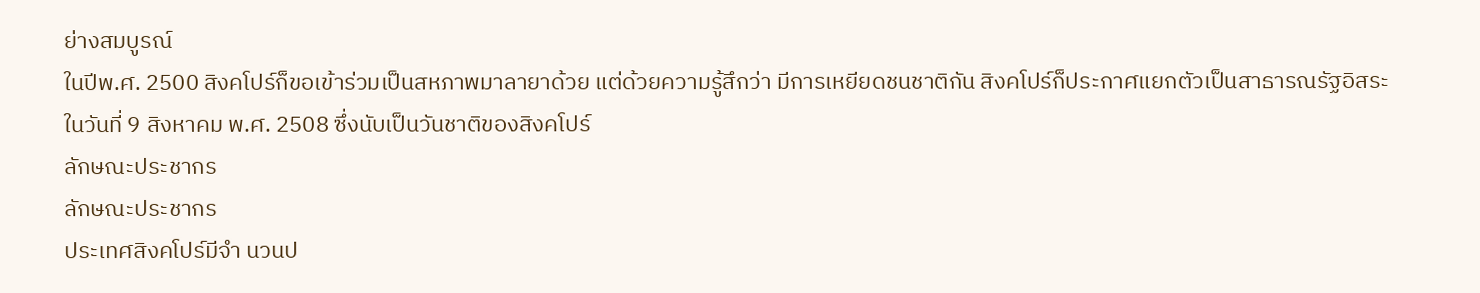ย่างสมบูรณ์
ในปีพ.ศ. 2500 สิงคโปร์ก็ขอเข้าร่วมเป็นสหภาพมาลายาด้วย แต่ด้วยความรู้สึกว่า มีการเหยียดชนชาติกัน สิงคโปร์ก็ประกาศแยกตัวเป็นสาธารณรัฐอิสระ ในวันที่ 9 สิงหาคม พ.ศ. 2508 ซึ่งนับเป็นวันชาติของสิงคโปร์
ลักษณะประชากร
ลักษณะประชากร
ประเทศสิงคโปร์มีจำ นวนป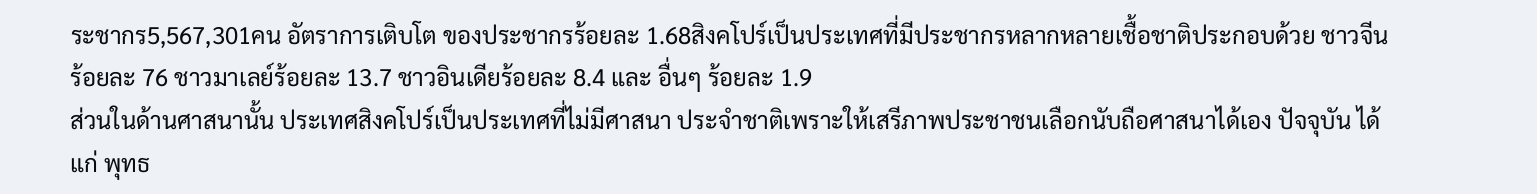ระชากร5,567,301คน อัตราการเติบโต ของประชากรร้อยละ 1.68สิงคโปร์เป็นประเทศที่มีประชากรหลากหลายเชื้อชาติประกอบด้วย ชาวจีนร้อยละ 76 ชาวมาเลย์ร้อยละ 13.7 ชาวอินเดียร้อยละ 8.4 และ อื่นๆ ร้อยละ 1.9
ส่วนในด้านศาสนานั้น ประเทศสิงคโปร์เป็นประเทศที่ไม่มีศาสนา ประจำชาติเพราะให้เสรีภาพประชาชนเลือกนับถือศาสนาได้เอง ปัจจุบัน ได้แก่ พุทธ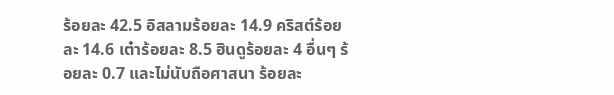ร้อยละ 42.5 อิสลามร้อยละ 14.9 คริสต์ร้อยละ 14.6 เต๋าร้อยละ 8.5 ฮินดูร้อยละ 4 อื่นๆ ร้อยละ 0.7 และไม่นับถือศาสนา ร้อยละ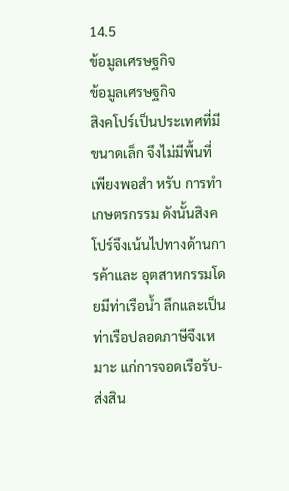14.5
ข้อมูลเศรษฐกิจ
ข้อมูลเศรษฐกิจ
สิงคโปร์เป็นประเทศที่มีขนาดเล็ก จึงไม่มีพื้นที่เพียงพอสำ หรับ การทำ เกษตรกรรม ดังนั้นสิงคโปร์จึงเน้นไปทางด้านการค้าและ อุตสาหกรรมโดยมีท่าเรือน้ำ ลึกและเป็นท่าเรือปลอดภาษีจึงเหมาะ แก่การจอดเรือรับ-ส่งสิน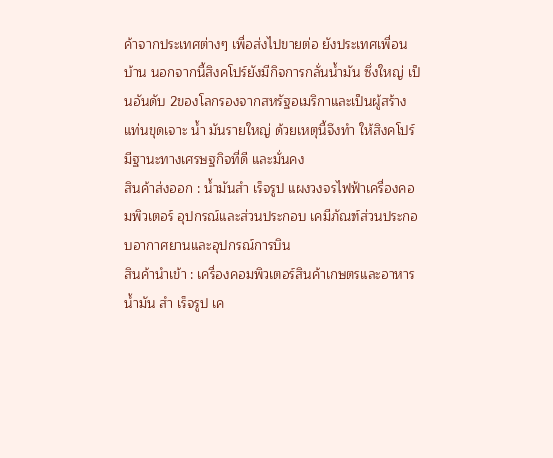ค้าจากประเทศต่างๆ เพื่อส่งไปขายต่อ ยังประเทศเพื่อนบ้าน นอกจากนี้สิงคโปร์ยังมีกิจการกลั่นน้ำมัน ซึ่งใหญ่ เป็นอันดับ 2ของโลกรองจากสหรัฐอเมริกาและเป็นผู้สร้างแท่นขุดเจาะ น้ำ มันรายใหญ่ ด้วยเหตุนี้จึงทำ ให้สิงคโปร์มีฐานะทางเศรษฐกิจที่ดี และมั่นคง
สินค้าส่งออก : น้ำมันสำ เร็จรูป แผงวงจรไฟฟ้าเครื่องคอมพิวเตอร์ อุปกรณ์และส่วนประกอบ เคมีภัณฑ์ส่วนประกอบอากาศยานและอุปกรณ์การบิน
สินค้านำเข้า : เครื่องคอมพิวเตอร์สินค้าเกษตรและอาหาร น้ำมัน สำ เร็จรูป เค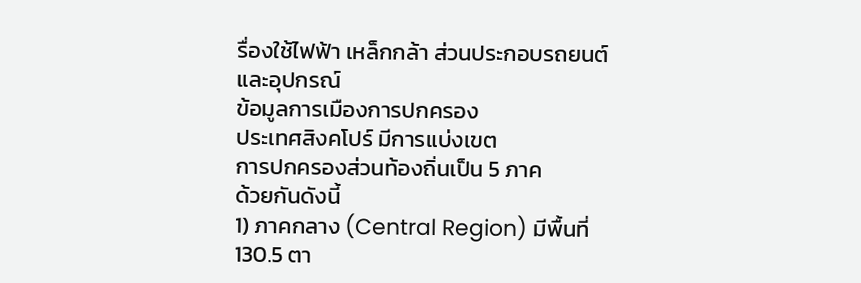รื่องใช้ไฟฟ้า เหล็กกล้า ส่วนประกอบรถยนต์และอุปกรณ์
ข้อมูลการเมืองการปกครอง
ประเทศสิงคโปร์ มีการแบ่งเขต
การปกครองส่วนท้องถิ่นเป็น 5 ภาค
ด้วยกันดังนี้
1) ภาคกลาง (Central Region) มีพื้นที่ 130.5 ตา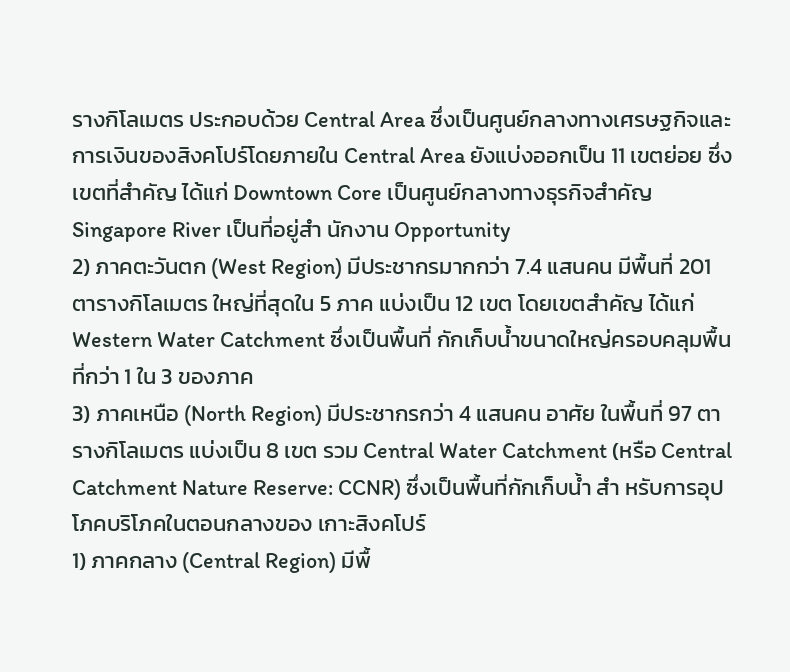รางกิโลเมตร ประกอบด้วย Central Area ซึ่งเป็นศูนย์กลางทางเศรษฐกิจและ การเงินของสิงคโปร์โดยภายใน Central Area ยังแบ่งออกเป็น 11 เขตย่อย ซึ่งเขตที่สำคัญ ได้แก่ Downtown Core เป็นศูนย์กลางทางธุรกิจสำคัญ Singapore River เป็นที่อยู่สำ นักงาน Opportunity
2) ภาคตะวันตก (West Region) มีประชากรมากกว่า 7.4 แสนคน มีพื้นที่ 201 ตารางกิโลเมตร ใหญ่ที่สุดใน 5 ภาค แบ่งเป็น 12 เขต โดยเขตสำคัญ ได้แก่ Western Water Catchment ซึ่งเป็นพื้นที่ กักเก็บน้ำขนาดใหญ่ครอบคลุมพื้นที่กว่า 1 ใน 3 ของภาค
3) ภาคเหนือ (North Region) มีประชากรกว่า 4 แสนคน อาศัย ในพื้นที่ 97 ตารางกิโลเมตร แบ่งเป็น 8 เขต รวม Central Water Catchment (หรือ Central Catchment Nature Reserve: CCNR) ซึ่งเป็นพื้นที่กักเก็บน้ำ สำ หรับการอุปโภคบริโภคในตอนกลางของ เกาะสิงคโปร์
1) ภาคกลาง (Central Region) มีพื้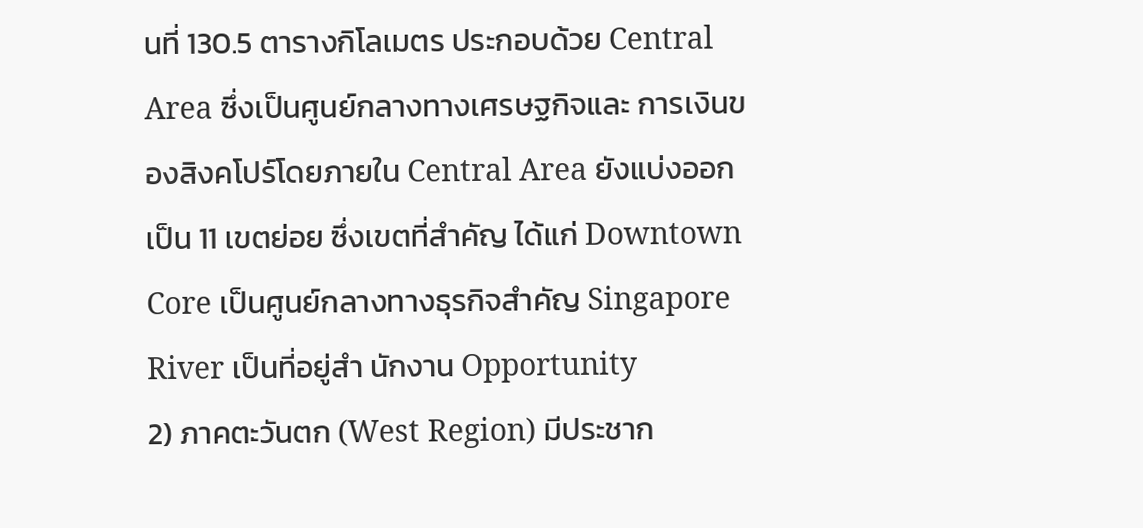นที่ 130.5 ตารางกิโลเมตร ประกอบด้วย Central Area ซึ่งเป็นศูนย์กลางทางเศรษฐกิจและ การเงินของสิงคโปร์โดยภายใน Central Area ยังแบ่งออกเป็น 11 เขตย่อย ซึ่งเขตที่สำคัญ ได้แก่ Downtown Core เป็นศูนย์กลางทางธุรกิจสำคัญ Singapore River เป็นที่อยู่สำ นักงาน Opportunity
2) ภาคตะวันตก (West Region) มีประชาก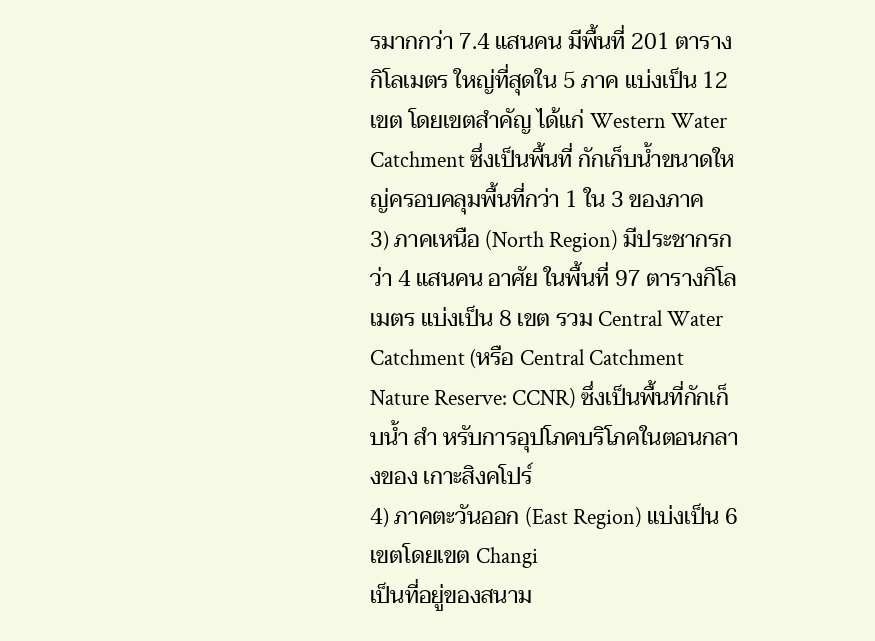รมากกว่า 7.4 แสนคน มีพื้นที่ 201 ตารางกิโลเมตร ใหญ่ที่สุดใน 5 ภาค แบ่งเป็น 12 เขต โดยเขตสำคัญ ได้แก่ Western Water Catchment ซึ่งเป็นพื้นที่ กักเก็บน้ำขนาดใหญ่ครอบคลุมพื้นที่กว่า 1 ใน 3 ของภาค
3) ภาคเหนือ (North Region) มีประชากรกว่า 4 แสนคน อาศัย ในพื้นที่ 97 ตารางกิโลเมตร แบ่งเป็น 8 เขต รวม Central Water Catchment (หรือ Central Catchment Nature Reserve: CCNR) ซึ่งเป็นพื้นที่กักเก็บน้ำ สำ หรับการอุปโภคบริโภคในตอนกลางของ เกาะสิงคโปร์
4) ภาคตะวันออก (East Region) แบ่งเป็น 6เขตโดยเขต Changi
เป็นที่อยู่ของสนาม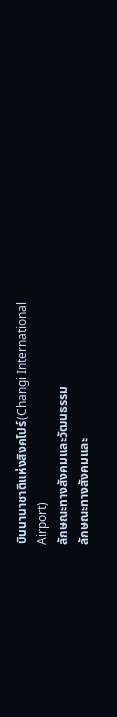บินนานาชาติแห่งสิงคโปร์(Changi International
Airport)
ลักษณะทางสังคมและวัฒนธรรม
ลักษณะทางสังคมและ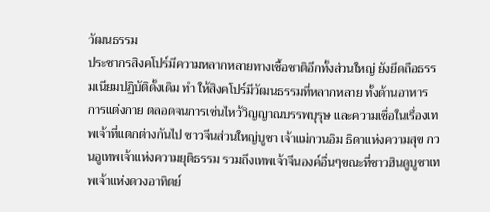วัฒนธรรม
ประชากรสิงคโปร์มีความหลากหลายทางเชื้อชาติอีกทั้งส่วนใหญ่ ยังยึดถือธรรมเนียมปฏิบัติดั้งเดิม ทำ ให้สิงคโปร์มีวัฒนธรรมที่หลากหลาย ทั้งด้านอาหาร การแต่งกาย ตลอดจนการเซ่นไหว้วิญญาณบรรพบุรุษ และความเชื่อในเรื่องเทพเจ้าที่แตกต่างกันไป ชาวจีนส่วนใหญ่บูชา เจ้าแม่กวนอิม ธิดาแห่งความสุข กวนอูเทพเจ้าแห่งความยุติธรรม รวมถึงเทพเจ้าจีนองค์อื่นๆขณะที่ชาวฮินดูบูชาเทพเจ้าแห่งดวงอาทิตย์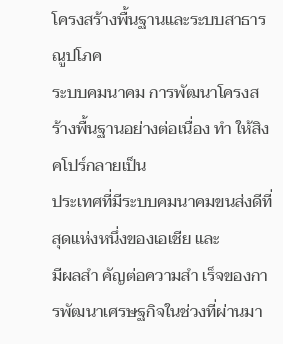โครงสร้างพื้นฐานและระบบสาธารณูปโภค
ระบบคมนาคม การพัฒนาโครงสร้างพื้นฐานอย่างต่อเนื่อง ทำ ให้สิงคโปร์กลายเป็น
ประเทศที่มีระบบคมนาคมขนส่งดีที่สุดแห่งหนึ่งของเอเชีย และ
มีผลสำ คัญต่อความสำ เร็จของการพัฒนาเศรษฐกิจในช่วงที่ผ่านมา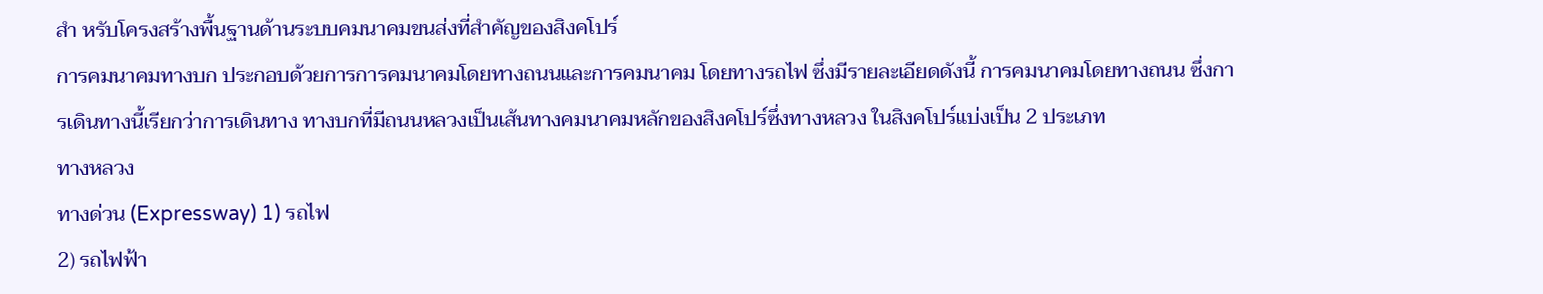สำ หรับโครงสร้างพื้นฐานด้านระบบคมนาคมขนส่งที่สำคัญของสิงคโปร์
การคมนาคมทางบก ประกอบด้วยการการคมนาคมโดยทางถนนและการคมนาคม โดยทางรถไฟ ซึ่งมีรายละเอียดดังนี้ การคมนาคมโดยทางถนน ซึ่งการเดินทางนี้เรียกว่าการเดินทาง ทางบกที่มีถนนหลวงเป็นเส้นทางคมนาคมหลักของสิงคโปร์ซึ่งทางหลวง ในสิงคโปร์แบ่งเป็น 2 ประเภท
ทางหลวง
ทางด่วน (Expressway) 1) รถไฟ
2) รถไฟฟ้า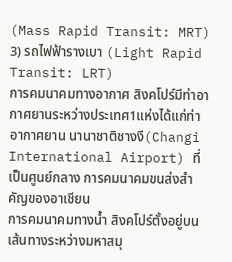(Mass Rapid Transit: MRT)
3) รถไฟฟ้ารางเบา (Light Rapid Transit: LRT)
การคมนาคมทางอากาศ สิงคโปร์มีท่าอากาศยานระหว่างประเทศ1แห่งได้แก่ท่าอากาศยาน นานาชาติชางงี(Changi International Airport) ที่เป็นศูนย์กลาง การคมนาคมขนส่งสำคัญของอาเชียน
การคมนาคมทางน้ำ สิงคโปร์ตั้งอยู่บนเส้นทางระหว่างมหาสมุ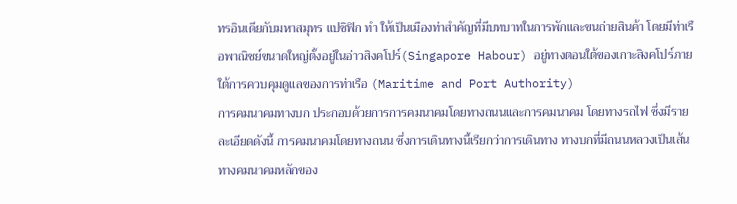ทรอินเดียกับมหาสมุทร แปซิฟิก ทำ ให้เป็นเมืองท่าสำคัญที่มีบทบาทในการพักและขนถ่ายสินค้า โดยมีท่าเรือพาณิชย์ขนาดใหญ่ตั้งอยู่ในอ่าวสิงคโปร์(Singapore Habour) อยู่ทางตอนใต้ของเกาะสิงคโปร์ภายใต้การควบคุมดูแลของการท่าเรือ (Maritime and Port Authority)
การคมนาคมทางบก ประกอบด้วยการการคมนาคมโดยทางถนนและการคมนาคม โดยทางรถไฟ ซึ่งมีรายละเอียดดังนี้ การคมนาคมโดยทางถนน ซึ่งการเดินทางนี้เรียกว่าการเดินทาง ทางบกที่มีถนนหลวงเป็นเส้นทางคมนาคมหลักของ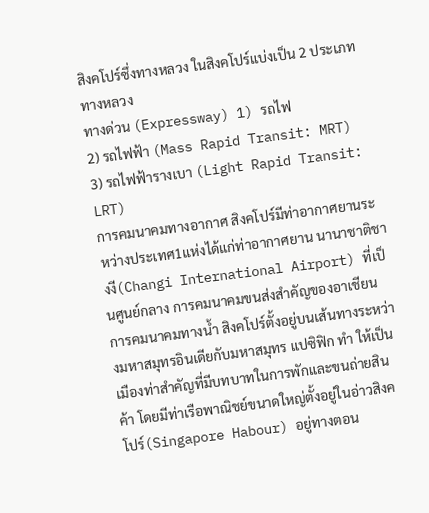สิงคโปร์ซึ่งทางหลวง ในสิงคโปร์แบ่งเป็น 2 ประเภท
ทางหลวง
ทางด่วน (Expressway) 1) รถไฟ
2) รถไฟฟ้า (Mass Rapid Transit: MRT)
3) รถไฟฟ้ารางเบา (Light Rapid Transit: LRT)
การคมนาคมทางอากาศ สิงคโปร์มีท่าอากาศยานระหว่างประเทศ1แห่งได้แก่ท่าอากาศยาน นานาชาติชางงี(Changi International Airport) ที่เป็นศูนย์กลาง การคมนาคมขนส่งสำคัญของอาเชียน
การคมนาคมทางน้ำ สิงคโปร์ตั้งอยู่บนเส้นทางระหว่างมหาสมุทรอินเดียกับมหาสมุทร แปซิฟิก ทำ ให้เป็นเมืองท่าสำคัญที่มีบทบาทในการพักและขนถ่ายสินค้า โดยมีท่าเรือพาณิชย์ขนาดใหญ่ตั้งอยู่ในอ่าวสิงคโปร์(Singapore Habour) อยู่ทางตอน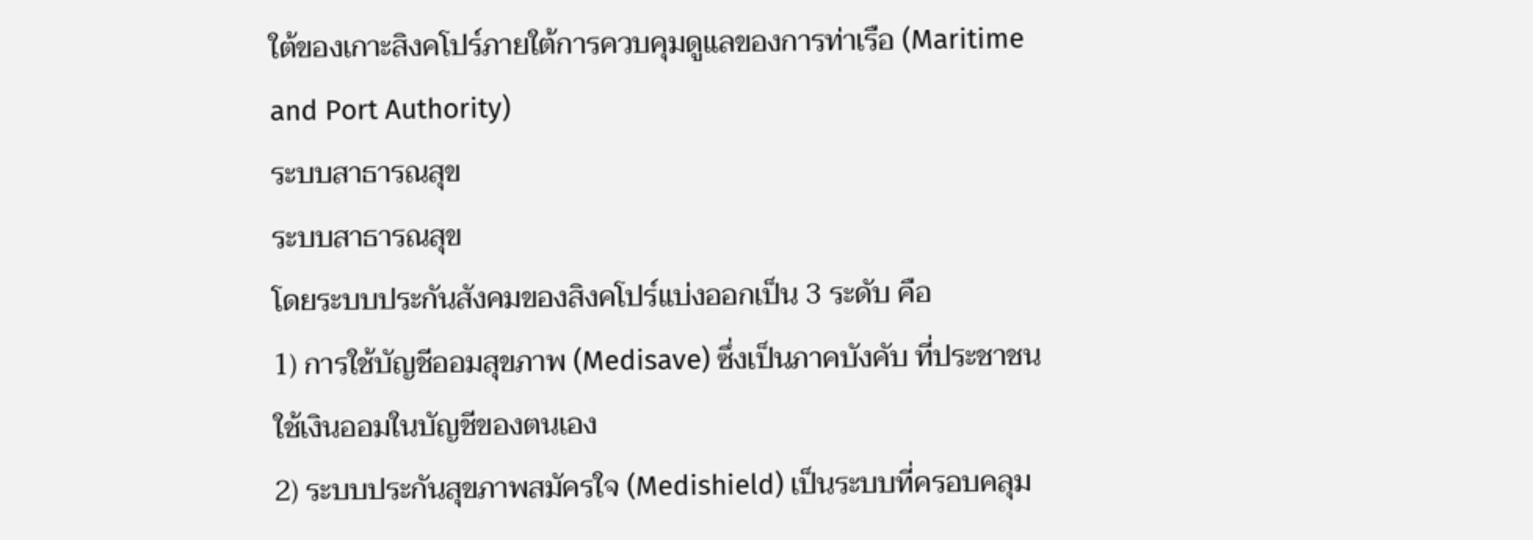ใต้ของเกาะสิงคโปร์ภายใต้การควบคุมดูแลของการท่าเรือ (Maritime and Port Authority)
ระบบสาธารณสุข
ระบบสาธารณสุข
โดยระบบประกันสังคมของสิงคโปร์แบ่งออกเป็น 3 ระดับ คือ
1) การใช้บัญชีออมสุขภาพ (Medisave) ซึ่งเป็นภาคบังคับ ที่ประชาชนใช้เงินออมในบัญชีของตนเอง
2) ระบบประกันสุขภาพสมัครใจ (Medishield) เป็นระบบที่ครอบคลุม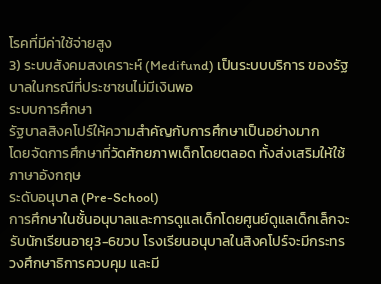โรคที่มีค่าใช้จ่ายสูง
3) ระบบสังคมสงเคราะห์ (Medifund) เป็นระบบบริการ ของรัฐบาลในกรณีที่ประชาชนไม่มีเงินพอ
ระบบการศึกษา
รัฐบาลสิงคโปร์ให้ความสำคัญกับการศึกษาเป็นอย่างมาก
โดยจัดการศึกษาที่วัดศักยภาพเด็กโดยตลอด ทั้งส่งเสริมให้ใช้ภาษาอังกฤษ
ระดับอนุบาล (Pre-School)
การศึกษาในชั้นอนุบาลและการดูแลเด็กโดยศูนย์ดูแลเด็กเล็กจะรับนักเรียนอายุ3-6ขวบ โรงเรียนอนุบาลในสิงคโปร์จะมีกระทรวงศึกษาธิการควบคุม และมี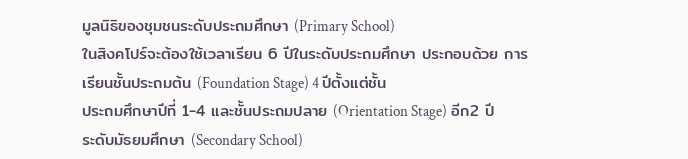มูลนิธิของชุมชนระดับประถมศึกษา (Primary School)
ในสิงคโปร์จะต้องใช้เวลาเรียน 6 ปีในระดับประถมศึกษา ประกอบด้วย การเรียนชั้นประถมต้น (Foundation Stage) 4 ปีตั้งแต่ชั้น
ประถมศึกษาปีที่ 1-4 และชั้นประถมปลาย (Orientation Stage) อีก2 ปี
ระดับมัธยมศึกษา (Secondary School)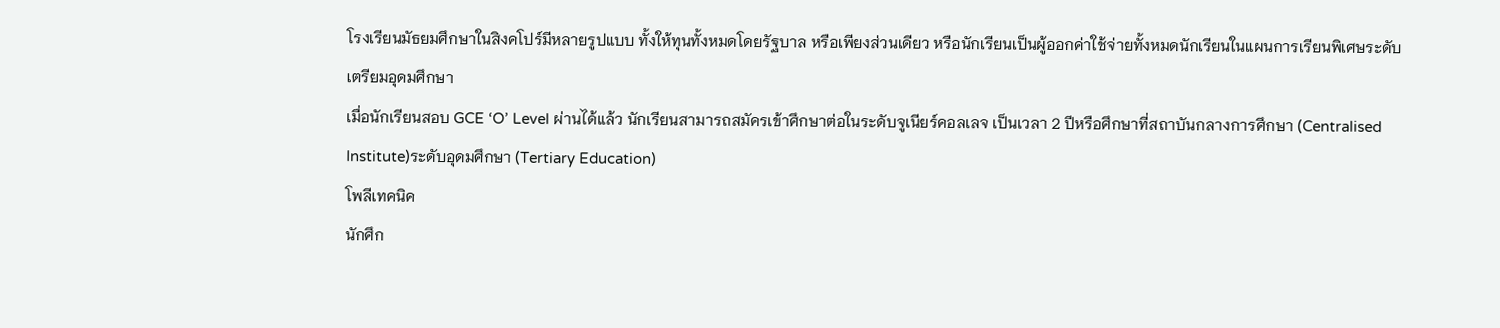โรงเรียนมัธยมศึกษาในสิงคโปร์มีหลายรูปแบบ ทั้งให้ทุนทั้งหมดโดยรัฐบาล หรือเพียงส่วนเดียว หรือนักเรียนเป็นผู้ออกค่าใช้จ่ายทั้งหมดนักเรียนในแผนการเรียนพิเศษระดับเตรียมอุดมศึกษา
เมื่อนักเรียนสอบ GCE ‘O’ Level ผ่านได้แล้ว นักเรียนสามารถสมัครเข้าศึกษาต่อในระดับจูเนียร์คอลเลจ เป็นเวลา 2 ปีหรือศึกษาที่สถาบันกลางการศึกษา (Centralised Institute)ระดับอุดมศึกษา (Tertiary Education)
โพลีเทคนิค
นักศึก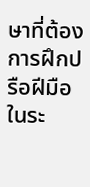ษาที่ต้องการฝึกปรือฝีมือในระ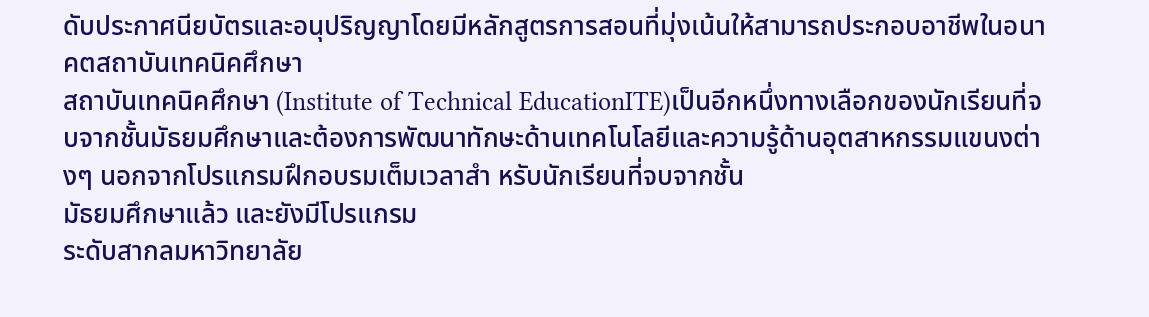ดับประกาศนียบัตรและอนุปริญญาโดยมีหลักสูตรการสอนที่มุ่งเน้นให้สามารถประกอบอาชีพในอนาคตสถาบันเทคนิคศึกษา
สถาบันเทคนิคศึกษา (Institute of Technical EducationITE)เป็นอีกหนึ่งทางเลือกของนักเรียนที่จบจากชั้นมัธยมศึกษาและต้องการพัฒนาทักษะด้านเทคโนโลยีและความรู้ด้านอุตสาหกรรมแขนงต่างๆ นอกจากโปรแกรมฝึกอบรมเต็มเวลาสำ หรับนักเรียนที่จบจากชั้น
มัธยมศึกษาแล้ว และยังมีโปรแกรม
ระดับสากลมหาวิทยาลัย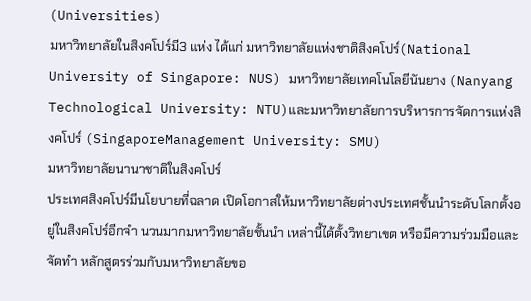(Universities)
มหาวิทยาลัยในสิงคโปร์มี3 แห่ง ได้แก่ มหาวิทยาลัยแห่งชาติสิงคโปร์(National University of Singapore: NUS) มหาวิทยาลัยเทคโนโลยีนันยาง (Nanyang Technological University: NTU)และมหาวิทยาลัยการบริหารการจัดการแห่งสิงคโปร์ (SingaporeManagement University: SMU)
มหาวิทยาลัยนานาชาติในสิงคโปร์
ประเทศสิงคโปร์มีนโยบายที่ฉลาด เปิดโอกาสให้มหาวิทยาลัยต่างประเทศชั้นนำระดับโลกตั้งอยู่ในสิงคโปร์อีกจำ นวนมากมหาวิทยาลัยชั้นนำ เหล่านี้ได้ตั้งวิทยาเขต หรือมีความร่วมมือและจัดทำ หลักสูตรร่วมกับมหาวิทยาลัยขอ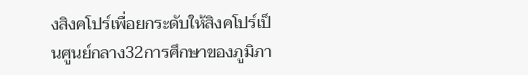งสิงคโปร์เพื่อยกระดับให้สิงคโปร์เป็นศูนย์กลาง32การศึกษาของภูมิภา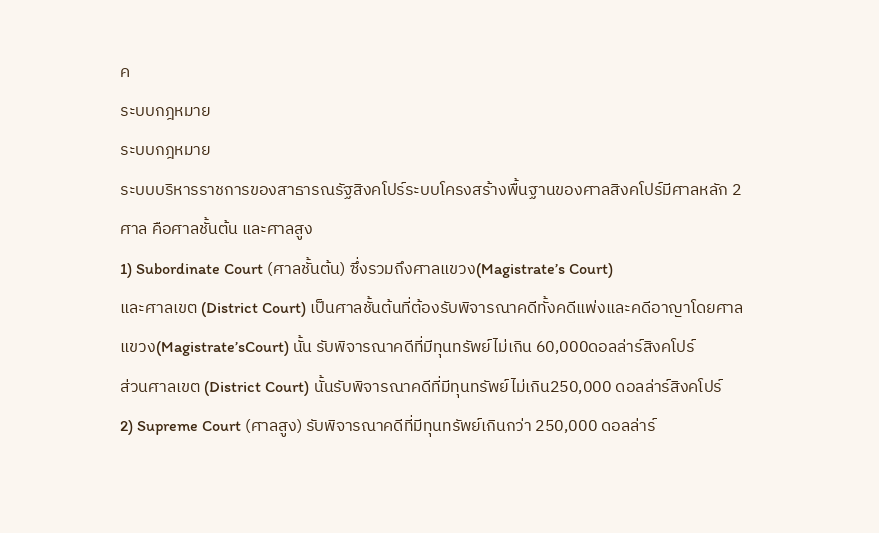ค
ระบบกฎหมาย
ระบบกฎหมาย
ระบบบริหารราชการของสาธารณรัฐสิงคโปร์ระบบโครงสร้างพื้นฐานของศาลสิงคโปร์มีศาลหลัก 2 ศาล คือศาลชั้นต้น และศาลสูง
1) Subordinate Court (ศาลชั้นต้น) ซึ่งรวมถึงศาลแขวง(Magistrate’s Court)
และศาลเขต (District Court) เป็นศาลชั้นต้นที่ต้องรับพิจารณาคดีทั้งคดีแพ่งและคดีอาญาโดยศาลแขวง(Magistrate’sCourt) นั้น รับพิจารณาคดีที่มีทุนทรัพย์ไม่เกิน 60,000ดอลล่าร์สิงคโปร์
ส่วนศาลเขต (District Court) นั้นรับพิจารณาคดีที่มีทุนทรัพย์ไม่เกิน250,000 ดอลล่าร์สิงคโปร์
2) Supreme Court (ศาลสูง) รับพิจารณาคดีที่มีทุนทรัพย์เกินกว่า 250,000 ดอลล่าร์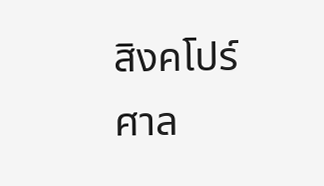สิงคโปร์
ศาล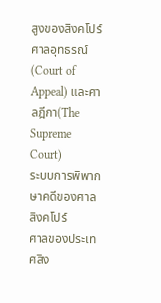สูงของสิงคโปร์
ศาลอุทธรณ์ (Court of Appeal) และศาลฎีกา(The Supreme Court)
ระบบการพิพากษาคดีของศาลสิงคโปร์
ศาลของประเทศสิง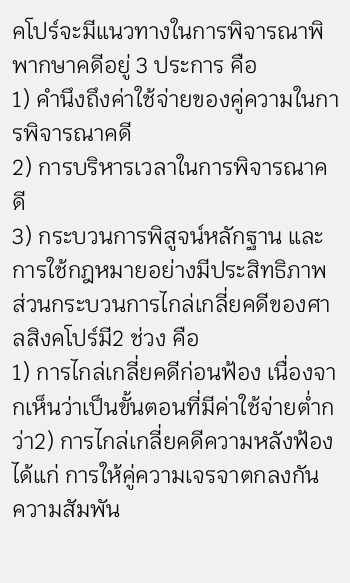คโปร์จะมีแนวทางในการพิจารณาพิพากษาคดีอยู่ 3 ประการ คือ
1) คำนึงถึงค่าใช้จ่ายของคู่ความในการพิจารณาคดี
2) การบริหารเวลาในการพิจารณาคดี
3) กระบวนการพิสูจน์หลักฐาน และการใช้กฎหมายอย่างมีประสิทธิภาพ
ส่วนกระบวนการไกล่เกลี่ยคดีของศาลสิงคโปร์มี2 ช่วง คือ
1) การไกล่เกลี่ยคดีก่อนฟ้อง เนื่องจากเห็นว่าเป็นขั้นตอนที่มีค่าใช้จ่ายต่ำกว่า2) การไกล่เกลี่ยคดีความหลังฟ้อง ได้แก่ การให้คู่ความเจรจาตกลงกัน
ความสัมพัน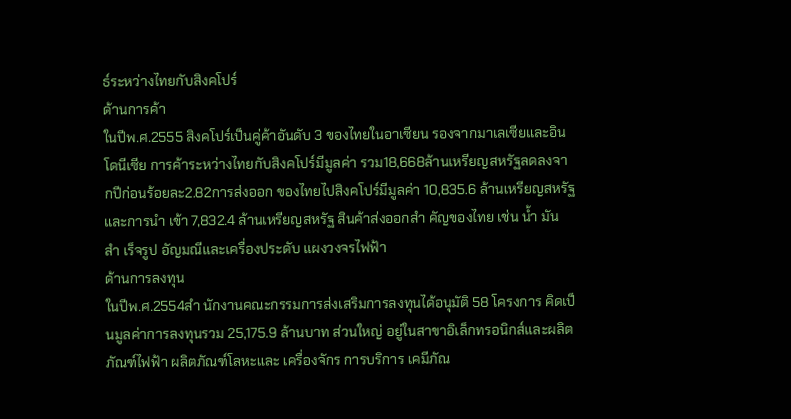ธ์ระหว่างไทยกับสิงคโปร์
ด้านการค้า
ในปีพ.ศ.2555 สิงคโปร์เป็นคู่ค้าอันดับ 3 ของไทยในอาเซียน รองจากมาเลเซียและอินโดนีเซีย การค้าระหว่างไทยกับสิงคโปร์มีมูลค่า รวม18,668ล้านเหรียญสหรัฐลดลงจากปีก่อนร้อยละ2.82การส่งออก ของไทยไปสิงคโปร์มีมูลค่า 10,835.6 ล้านเหรียญสหรัฐ และการนำ เข้า 7,832.4 ล้านเหรียญสหรัฐ สินค้าส่งออกสำ คัญของไทย เช่น น้ำ มัน สำ เร็จรูป อัญมณีและเครื่องประดับ แผงวงจรไฟฟ้า
ด้านการลงทุน
ในปีพ.ศ.2554สำ นักงานคณะกรรมการส่งเสริมการลงทุนได้อนุมัติ 58 โครงการ คิดเป็นมูลค่าการลงทุนรวม 25,175.9 ล้านบาท ส่วนใหญ่ อยู่ในสาขาอิเล็กทรอนิกส์และผลิตภัณฑ์ไฟฟ้า ผลิตภัณฑ์โลหะและ เครื่องจักร การบริการ เคมีภัณ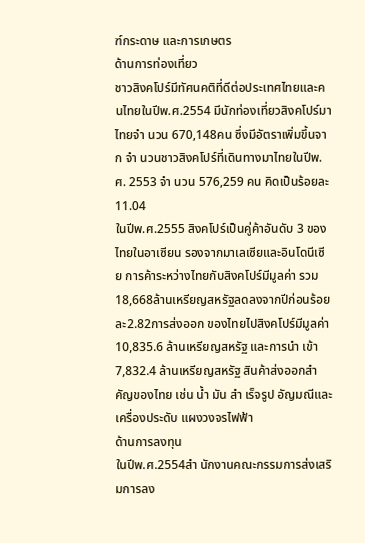ฑ์กระดาษ และการเกษตร
ด้านการท่องเที่ยว
ชาวสิงคโปร์มีทัศนคติที่ดีต่อประเทศไทยและคนไทยในปีพ.ศ.2554 มีนักท่องเที่ยวสิงคโปร์มาไทยจำ นวน 670,148คน ซึ่งมีอัตราเพิ่มขึ้นจาก จำ นวนชาวสิงคโปร์ที่เดินทางมาไทยในปีพ.ศ. 2553 จำ นวน 576,259 คน คิดเป็นร้อยละ 11.04
ในปีพ.ศ.2555 สิงคโปร์เป็นคู่ค้าอันดับ 3 ของไทยในอาเซียน รองจากมาเลเซียและอินโดนีเซีย การค้าระหว่างไทยกับสิงคโปร์มีมูลค่า รวม18,668ล้านเหรียญสหรัฐลดลงจากปีก่อนร้อยละ2.82การส่งออก ของไทยไปสิงคโปร์มีมูลค่า 10,835.6 ล้านเหรียญสหรัฐ และการนำ เข้า 7,832.4 ล้านเหรียญสหรัฐ สินค้าส่งออกสำ คัญของไทย เช่น น้ำ มัน สำ เร็จรูป อัญมณีและเครื่องประดับ แผงวงจรไฟฟ้า
ด้านการลงทุน
ในปีพ.ศ.2554สำ นักงานคณะกรรมการส่งเสริมการลง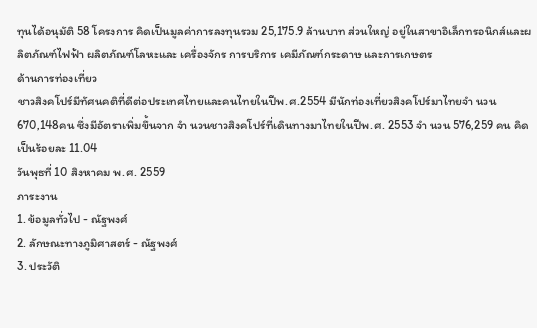ทุนได้อนุมัติ 58 โครงการ คิดเป็นมูลค่าการลงทุนรวม 25,175.9 ล้านบาท ส่วนใหญ่ อยู่ในสาขาอิเล็กทรอนิกส์และผลิตภัณฑ์ไฟฟ้า ผลิตภัณฑ์โลหะและ เครื่องจักร การบริการ เคมีภัณฑ์กระดาษ และการเกษตร
ด้านการท่องเที่ยว
ชาวสิงคโปร์มีทัศนคติที่ดีต่อประเทศไทยและคนไทยในปีพ.ศ.2554 มีนักท่องเที่ยวสิงคโปร์มาไทยจำ นวน 670,148คน ซึ่งมีอัตราเพิ่มขึ้นจาก จำ นวนชาวสิงคโปร์ที่เดินทางมาไทยในปีพ.ศ. 2553 จำ นวน 576,259 คน คิดเป็นร้อยละ 11.04
วันพุธที่ 10 สิงหาคม พ.ศ. 2559
ภาระงาน
1. ข้อมูลทั่วไป - ณัฐพงศ์
2. ลักษณะทางภูมิศาสตร์ - ณัฐพงศ์
3. ประวัติ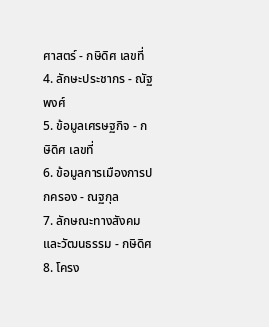ศาสตร์ - กษิดิศ เลขที่
4. ลักษะประชากร - ณัฐพงศ์
5. ข้อมูลเศรษฐกิจ - กษิดิศ เลขที่
6. ข้อมูลการเมืองการปกครอง - ณฐกุล
7. ลักษณะทางสังคมและวัฒนธรรม - กษิดิศ
8. โครง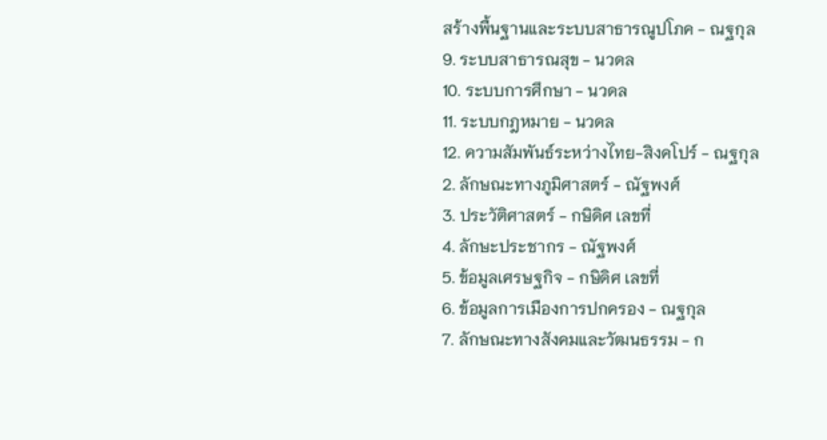สร้างพื้นฐานและระบบสาธารณูปโภค - ณฐกุล
9. ระบบสาธารณสุข - นวดล
10. ระบบการศึกษา - นวดล
11. ระบบกฎหมาย - นวดล
12. ความสัมพันธ์ระหว่างไทย-สิงคโปร์ - ณฐกุล
2. ลักษณะทางภูมิศาสตร์ - ณัฐพงศ์
3. ประวัติศาสตร์ - กษิดิศ เลขที่
4. ลักษะประชากร - ณัฐพงศ์
5. ข้อมูลเศรษฐกิจ - กษิดิศ เลขที่
6. ข้อมูลการเมืองการปกครอง - ณฐกุล
7. ลักษณะทางสังคมและวัฒนธรรม - ก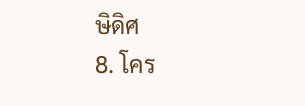ษิดิศ
8. โคร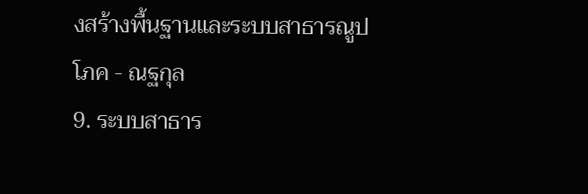งสร้างพื้นฐานและระบบสาธารณูปโภค - ณฐกุล
9. ระบบสาธาร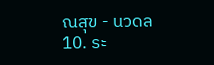ณสุข - นวดล
10. ระ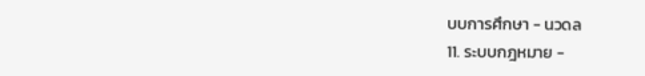บบการศึกษา - นวดล
11. ระบบกฎหมาย -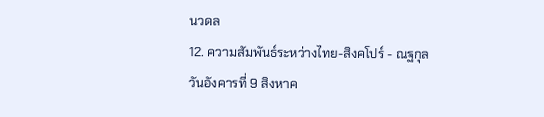นวดล
12. ความสัมพันธ์ระหว่างไทย-สิงคโปร์ - ณฐกุล
วันอังคารที่ 9 สิงหาค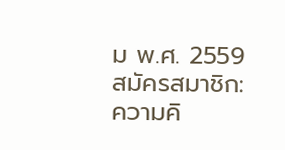ม พ.ศ. 2559
สมัครสมาชิก:
ความคิ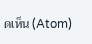ดเห็น (Atom)